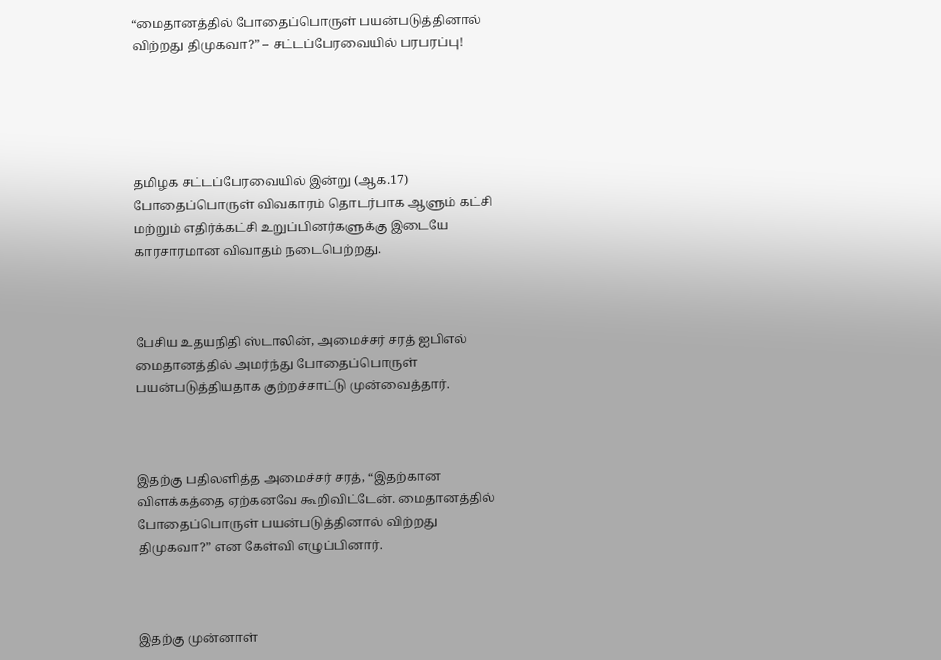“மைதானத்தில் போதைப்பொருள் பயன்படுத்தினால் விற்றது திமுகவா?” – சட்டப்பேரவையில் பரபரப்பு!





தமிழக சட்டப்பேரவையில் இன்று (ஆக.17) போதைப்பொருள் விவகாரம் தொடர்பாக ஆளும் கட்சி மற்றும் எதிர்க்கட்சி உறுப்பினர்களுக்கு இடையே காரசாரமான விவாதம் நடைபெற்றது.



பேசிய உதயநிதி ஸ்டாலின், அமைச்சர் சரத் ஐபிஎல் மைதானத்தில் அமர்ந்து போதைப்பொருள் பயன்படுத்தியதாக குற்றச்சாட்டு முன்வைத்தார்.



இதற்கு பதிலளித்த அமைச்சர் சரத், “இதற்கான விளக்கத்தை ஏற்கனவே கூறிவிட்டேன். மைதானத்தில் போதைப்பொருள் பயன்படுத்தினால் விற்றது திமுகவா?” என கேள்வி எழுப்பினார்.



இதற்கு முன்னாள்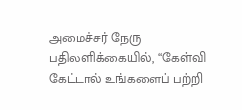அமைச்சர் நேரு பதிலளிக்கையில், “கேள்வி கேட்டால் உங்களைப் பற்றி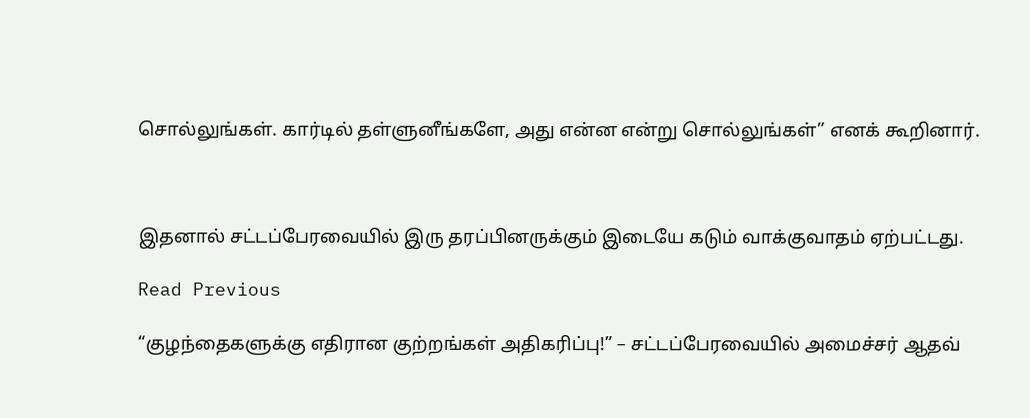சொல்லுங்கள். கார்டில் தள்ளுனீங்களே, அது என்ன என்று சொல்லுங்கள்” எனக் கூறினார்.



இதனால் சட்டப்பேரவையில் இரு தரப்பினருக்கும் இடையே கடும் வாக்குவாதம் ஏற்பட்டது.

Read Previous

“குழந்தைகளுக்கு எதிரான குற்றங்கள் அதிகரிப்பு!” – சட்டப்பேரவையில் அமைச்சர் ஆதவ்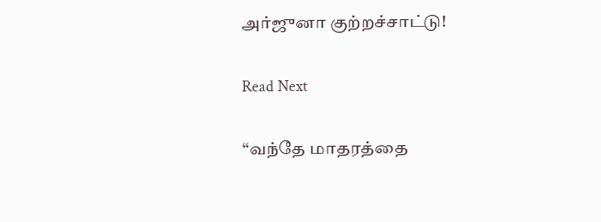அர்ஜுனா குற்றச்சாட்டு!

Read Next

“வந்தே மாதரத்தை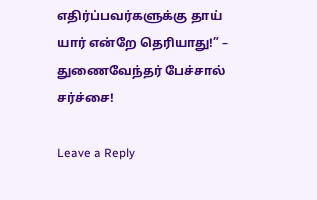எதிர்ப்பவர்களுக்கு தாய் யார் என்றே தெரியாது!” – துணைவேந்தர் பேச்சால் சர்ச்சை!

Leave a Reply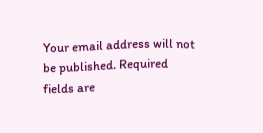Your email address will not be published. Required fields are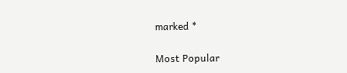marked *

Most Popular